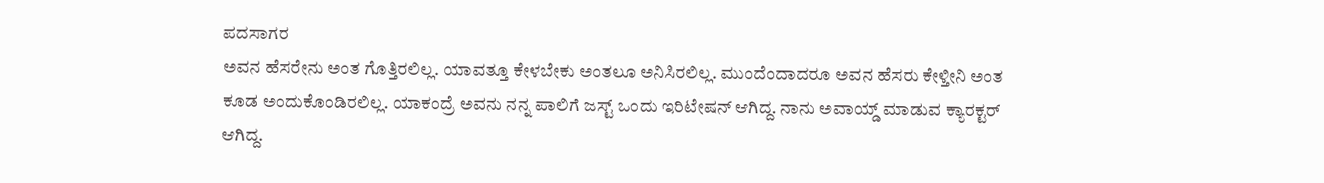ಪದಸಾಗರ
ಅವನ ಹೆಸರೇನು ಅಂತ ಗೊತ್ತಿರಲಿಲ್ಲ. ಯಾವತ್ತೂ ಕೇಳಬೇಕು ಅಂತಲೂ ಅನಿಸಿರಲಿಲ್ಲ. ಮುಂದೆಂದಾದರೂ ಅವನ ಹೆಸರು ಕೇಳ್ತೀನಿ ಅಂತ ಕೂಡ ಅಂದುಕೊಂಡಿರಲಿಲ್ಲ. ಯಾಕಂದ್ರೆ ಅವನು ನನ್ನ ಪಾಲಿಗೆ ಜಸ್ಟ್ ಒಂದು ಇರಿಟೇಷನ್ ಆಗಿದ್ದ. ನಾನು ಅವಾಯ್ಡ್ ಮಾಡುವ ಕ್ಯಾರಕ್ಟರ್ ಆಗಿದ್ದ.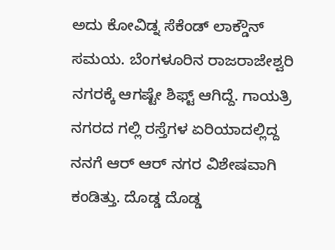ಅದು ಕೋವಿಡ್ನ ಸೆಕೆಂಡ್ ಲಾಕ್ಡೌನ್ ಸಮಯ. ಬೆಂಗಳೂರಿನ ರಾಜರಾಜೇಶ್ವರಿ ನಗರಕ್ಕೆ ಆಗಷ್ಟೇ ಶಿಫ್ಟ್ ಆಗಿದ್ದೆ. ಗಾಯತ್ರಿ ನಗರದ ಗಲ್ಲಿ ರಸ್ತೆಗಳ ಏರಿಯಾದಲ್ಲಿದ್ದ ನನಗೆ ಆರ್ ಆರ್ ನಗರ ವಿಶೇಷವಾಗಿ ಕಂಡಿತ್ತು. ದೊಡ್ಡ ದೊಡ್ಡ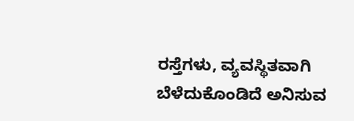ರಸ್ತೆಗಳು, ವ್ಯವಸ್ಥಿತವಾಗಿ ಬೆಳೆದುಕೊಂಡಿದೆ ಅನಿಸುವ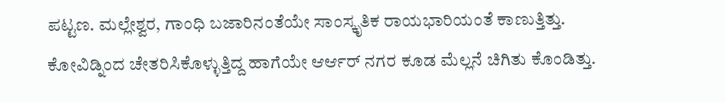ಪಟ್ಟಣ. ಮಲ್ಲೇಶ್ವರ, ಗಾಂಧಿ ಬಜಾರಿನಂತೆಯೇ ಸಾಂಸ್ಕೃತಿಕ ರಾಯಭಾರಿಯಂತೆ ಕಾಣುತ್ತಿತ್ತು. ಕೋವಿಡ್ನಿಂದ ಚೇತರಿಸಿಕೊಳ್ಳುತ್ತಿದ್ದ ಹಾಗೆಯೇ ಆರ್ಆರ್ ನಗರ ಕೂಡ ಮೆಲ್ಲನೆ ಚಿಗಿತು ಕೊಂಡಿತ್ತು.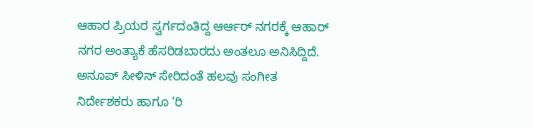ಆಹಾರ ಪ್ರಿಯರ ಸ್ವರ್ಗದಂತಿದ್ದ ಆರ್ಆರ್ ನಗರಕ್ಕೆ ಆಹಾರ್ ನಗರ ಅಂತ್ಯಾಕೆ ಹೆಸರಿಡಬಾರದು ಅಂತಲೂ ಅನಿಸಿದ್ದಿದೆ. ಅನೂಪ್ ಸೀಳಿನ್ ಸೇರಿದಂತೆ ಹಲವು ಸಂಗೀತ ನಿರ್ದೇಶಕರು ಹಾಗೂ ‘ರಿ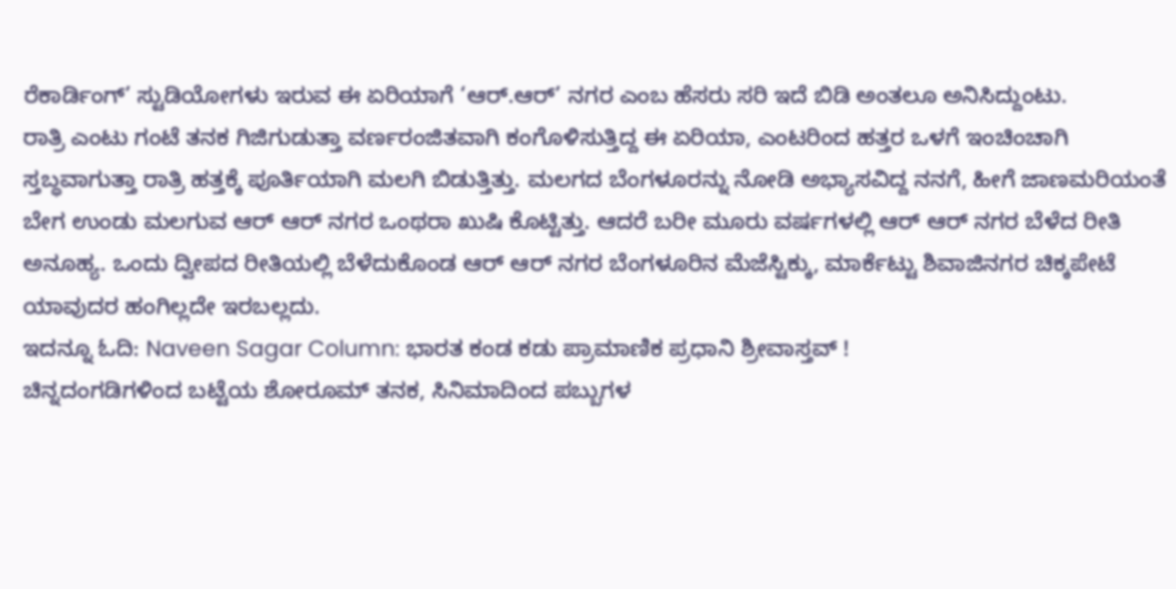ರೆಕಾರ್ಡಿಂಗ್’ ಸ್ಟುಡಿಯೋಗಳು ಇರುವ ಈ ಏರಿಯಾಗೆ ‘ಆರ್.ಆರ್’ ನಗರ ಎಂಬ ಹೆಸರು ಸರಿ ಇದೆ ಬಿಡಿ ಅಂತಲೂ ಅನಿಸಿದ್ದುಂಟು.
ರಾತ್ರಿ ಎಂಟು ಗಂಟೆ ತನಕ ಗಿಜಿಗುಡುತ್ತಾ ವರ್ಣರಂಜಿತವಾಗಿ ಕಂಗೊಳಿಸುತ್ತಿದ್ದ ಈ ಏರಿಯಾ, ಎಂಟರಿಂದ ಹತ್ತರ ಒಳಗೆ ಇಂಚಿಂಚಾಗಿ ಸ್ತಬ್ಧವಾಗುತ್ತಾ ರಾತ್ರಿ ಹತ್ತಕ್ಕೆ ಪೂರ್ತಿಯಾಗಿ ಮಲಗಿ ಬಿಡುತ್ತಿತ್ತು. ಮಲಗದ ಬೆಂಗಳೂರನ್ನು ನೋಡಿ ಅಭ್ಯಾಸವಿದ್ದ ನನಗೆ, ಹೀಗೆ ಜಾಣಮರಿಯಂತೆ ಬೇಗ ಉಂಡು ಮಲಗುವ ಆರ್ ಆರ್ ನಗರ ಒಂಥರಾ ಖುಷಿ ಕೊಟ್ಟಿತ್ತು. ಆದರೆ ಬರೀ ಮೂರು ವರ್ಷಗಳಲ್ಲಿ ಆರ್ ಆರ್ ನಗರ ಬೆಳೆದ ರೀತಿ ಅನೂಹ್ಯ. ಒಂದು ದ್ವೀಪದ ರೀತಿಯಲ್ಲಿ ಬೆಳೆದುಕೊಂಡ ಆರ್ ಆರ್ ನಗರ ಬೆಂಗಳೂರಿನ ಮೆಜೆಸ್ಟಿಕ್ಕು, ಮಾರ್ಕೆಟ್ಟು ಶಿವಾಜಿನಗರ ಚಿಕ್ಕಪೇಟೆ ಯಾವುದರ ಹಂಗಿಲ್ಲದೇ ಇರಬಲ್ಲದು.
ಇದನ್ನೂ ಓದಿ: Naveen Sagar Column: ಭಾರತ ಕಂಡ ಕಡು ಪ್ರಾಮಾಣಿಕ ಪ್ರಧಾನಿ ಶ್ರೀವಾಸ್ತವ್ !
ಚಿನ್ನದಂಗಡಿಗಳಿಂದ ಬಟ್ಟೆಯ ಶೋರೂಮ್ ತನಕ, ಸಿನಿಮಾದಿಂದ ಪಬ್ಬುಗಳ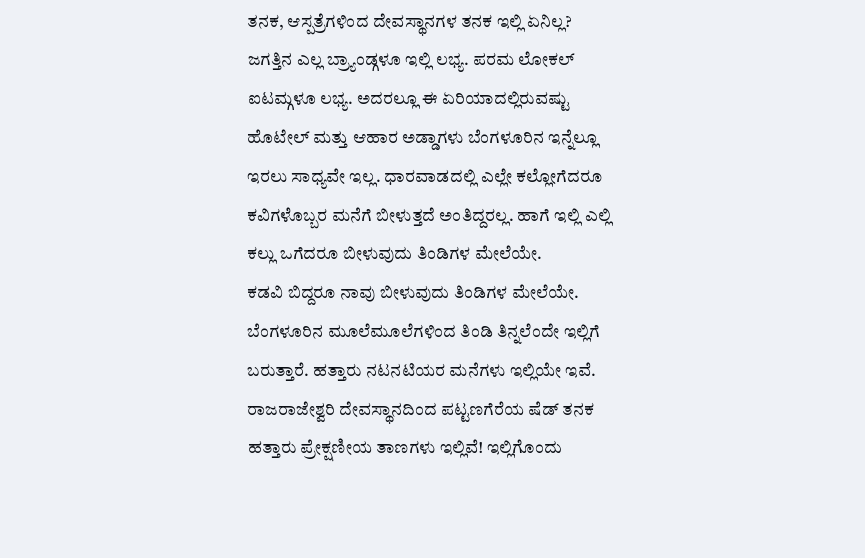ತನಕ, ಆಸ್ಪತ್ರೆಗಳಿಂದ ದೇವಸ್ಥಾನಗಳ ತನಕ ಇಲ್ಲಿ ಏನಿಲ್ಲ? ಜಗತ್ತಿನ ಎಲ್ಲ ಬ್ರ್ಯಾಂಡ್ಗಳೂ ಇಲ್ಲಿ ಲಭ್ಯ. ಪರಮ ಲೋಕಲ್ ಐಟಮ್ಗಳೂ ಲಭ್ಯ. ಅದರಲ್ಲೂ ಈ ಏರಿಯಾದಲ್ಲಿರುವಷ್ಟು ಹೊಟೇಲ್ ಮತ್ತು ಆಹಾರ ಅಡ್ಡಾಗಳು ಬೆಂಗಳೂರಿನ ಇನ್ನೆಲ್ಲೂ ಇರಲು ಸಾಧ್ಯವೇ ಇಲ್ಲ. ಧಾರವಾಡದಲ್ಲಿ ಎಲ್ಲೇ ಕಲ್ಲೋಗೆದರೂ ಕವಿಗಳೊಬ್ಬರ ಮನೆಗೆ ಬೀಳುತ್ತದೆ ಅಂತಿದ್ದರಲ್ಲ. ಹಾಗೆ ಇಲ್ಲಿ ಎಲ್ಲಿ ಕಲ್ಲು ಒಗೆದರೂ ಬೀಳುವುದು ತಿಂಡಿಗಳ ಮೇಲೆಯೇ.
ಕಡವಿ ಬಿದ್ದರೂ ನಾವು ಬೀಳುವುದು ತಿಂಡಿಗಳ ಮೇಲೆಯೇ. ಬೆಂಗಳೂರಿನ ಮೂಲೆಮೂಲೆಗಳಿಂದ ತಿಂಡಿ ತಿನ್ನಲೆಂದೇ ಇಲ್ಲಿಗೆ ಬರುತ್ತಾರೆ. ಹತ್ತಾರು ನಟನಟಿಯರ ಮನೆಗಳು ಇಲ್ಲಿಯೇ ಇವೆ. ರಾಜರಾಜೇಶ್ವರಿ ದೇವಸ್ಥಾನದಿಂದ ಪಟ್ಟಣಗೆರೆಯ ಷೆಡ್ ತನಕ ಹತ್ತಾರು ಪ್ರೇಕ್ಷಣೀಯ ತಾಣಗಳು ಇಲ್ಲಿವೆ! ಇಲ್ಲಿಗೊಂದು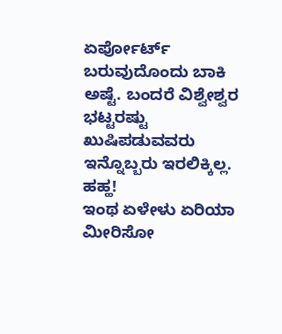ಏರ್ಪೋರ್ಟ್ ಬರುವುದೊಂದು ಬಾಕಿ ಅಷ್ಟೆ. ಬಂದರೆ ವಿಶ್ವೇಶ್ವರ ಭಟ್ಟರಷ್ಟು ಖುಷಿಪಡುವವರು ಇನ್ನೊಬ್ಬರು ಇರಲಿಕ್ಕಿಲ್ಲ. ಹಹ್ಹ!
ಇಂಥ ಏಳೇಳು ಏರಿಯಾ ಮೀರಿಸೋ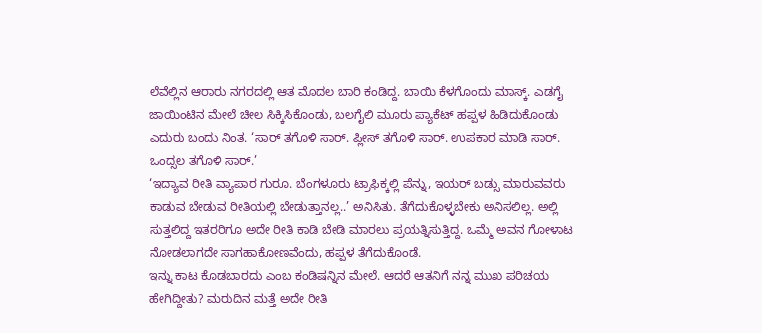ಲೆವೆಲ್ಲಿನ ಆರಾರು ನಗರದಲ್ಲಿ ಆತ ಮೊದಲ ಬಾರಿ ಕಂಡಿದ್ದ. ಬಾಯಿ ಕೆಳಗೊಂದು ಮಾಸ್ಕ್. ಎಡಗೈ ಜಾಯಿಂಟಿನ ಮೇಲೆ ಚೀಲ ಸಿಕ್ಕಿಸಿಕೊಂಡು, ಬಲಗೈಲಿ ಮೂರು ಪ್ಯಾಕೆಟ್ ಹಪ್ಪಳ ಹಿಡಿದುಕೊಂಡು ಎದುರು ಬಂದು ನಿಂತ. ‘ಸಾರ್ ತಗೊಳಿ ಸಾರ್. ಪ್ಲೀಸ್ ತಗೊಳಿ ಸಾರ್. ಉಪಕಾರ ಮಾಡಿ ಸಾರ್. ಒಂದ್ಸಲ ತಗೊಳಿ ಸಾರ್.’
‘ಇದ್ಯಾವ ರೀತಿ ವ್ಯಾಪಾರ ಗುರೂ. ಬೆಂಗಳೂರು ಟ್ರಾಫಿಕ್ಕಲ್ಲಿ ಪೆನ್ನು, ಇಯರ್ ಬಡ್ಸು ಮಾರುವವರು ಕಾಡುವ ಬೇಡುವ ರೀತಿಯಲ್ಲಿ ಬೇಡುತ್ತಾನಲ್ಲ..’ ಅನಿಸಿತು. ತೆಗೆದುಕೊಳ್ಳಬೇಕು ಅನಿಸಲಿಲ್ಲ. ಅಲ್ಲಿ ಸುತ್ತಲಿದ್ದ ಇತರರಿಗೂ ಅದೇ ರೀತಿ ಕಾಡಿ ಬೇಡಿ ಮಾರಲು ಪ್ರಯತ್ನಿಸುತ್ತಿದ್ದ. ಒಮ್ಮೆ ಅವನ ಗೋಳಾಟ ನೋಡಲಾಗದೇ ಸಾಗಹಾಕೋಣವೆಂದು, ಹಪ್ಪಳ ತೆಗೆದುಕೊಂಡೆ.
ಇನ್ನು ಕಾಟ ಕೊಡಬಾರದು ಎಂಬ ಕಂಡಿಷನ್ನಿನ ಮೇಲೆ. ಆದರೆ ಆತನಿಗೆ ನನ್ನ ಮುಖ ಪರಿಚಯ ಹೇಗಿದ್ದೀತು? ಮರುದಿನ ಮತ್ತೆ ಅದೇ ರೀತಿ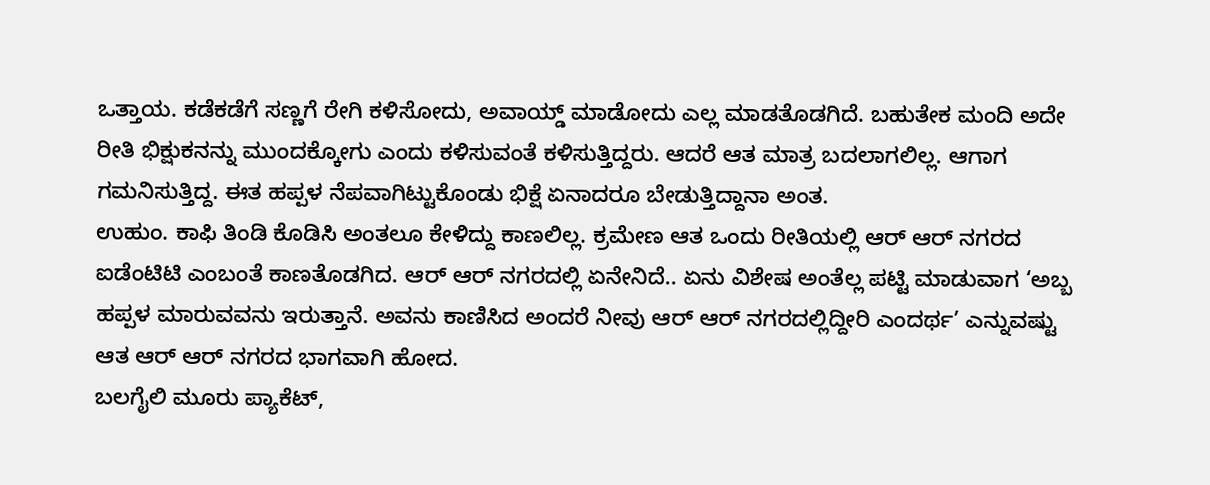ಒತ್ತಾಯ. ಕಡೆಕಡೆಗೆ ಸಣ್ಣಗೆ ರೇಗಿ ಕಳಿಸೋದು, ಅವಾಯ್ಡ್ ಮಾಡೋದು ಎಲ್ಲ ಮಾಡತೊಡಗಿದೆ. ಬಹುತೇಕ ಮಂದಿ ಅದೇ ರೀತಿ ಭಿಕ್ಷುಕನನ್ನು ಮುಂದಕ್ಕೋಗು ಎಂದು ಕಳಿಸುವಂತೆ ಕಳಿಸುತ್ತಿದ್ದರು. ಆದರೆ ಆತ ಮಾತ್ರ ಬದಲಾಗಲಿಲ್ಲ. ಆಗಾಗ ಗಮನಿಸುತ್ತಿದ್ದ. ಈತ ಹಪ್ಪಳ ನೆಪವಾಗಿಟ್ಟುಕೊಂಡು ಭಿಕ್ಷೆ ಏನಾದರೂ ಬೇಡುತ್ತಿದ್ದಾನಾ ಅಂತ.
ಉಹುಂ. ಕಾಫಿ ತಿಂಡಿ ಕೊಡಿಸಿ ಅಂತಲೂ ಕೇಳಿದ್ದು ಕಾಣಲಿಲ್ಲ. ಕ್ರಮೇಣ ಆತ ಒಂದು ರೀತಿಯಲ್ಲಿ ಆರ್ ಆರ್ ನಗರದ ಐಡೆಂಟಿಟಿ ಎಂಬಂತೆ ಕಾಣತೊಡಗಿದ. ಆರ್ ಆರ್ ನಗರದಲ್ಲಿ ಏನೇನಿದೆ.. ಏನು ವಿಶೇಷ ಅಂತೆಲ್ಲ ಪಟ್ಟಿ ಮಾಡುವಾಗ ‘ಅಬ್ಬ ಹಪ್ಪಳ ಮಾರುವವನು ಇರುತ್ತಾನೆ. ಅವನು ಕಾಣಿಸಿದ ಅಂದರೆ ನೀವು ಆರ್ ಆರ್ ನಗರದಲ್ಲಿದ್ದೀರಿ ಎಂದರ್ಥ’ ಎನ್ನುವಷ್ಟು ಆತ ಆರ್ ಆರ್ ನಗರದ ಭಾಗವಾಗಿ ಹೋದ.
ಬಲಗೈಲಿ ಮೂರು ಪ್ಯಾಕೆಟ್,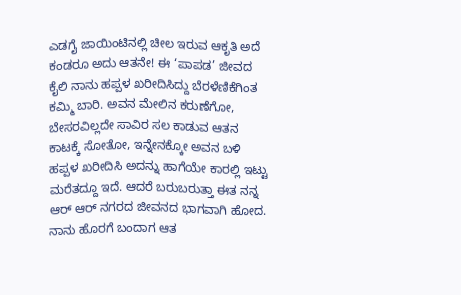ಎಡಗೈ ಜಾಯಿಂಟಿನಲ್ಲಿ ಚೀಲ ಇರುವ ಆಕೃತಿ ಅದೆ ಕಂಡರೂ ಅದು ಆತನೇ! ಈ ‘ಪಾಪಡ’ ಜೀವದ ಕೈಲಿ ನಾನು ಹಪ್ಪಳ ಖರೀದಿಸಿದ್ದು ಬೆರಳೆಣಿಕೆಗಿಂತ ಕಮ್ಮಿ ಬಾರಿ. ಅವನ ಮೇಲಿನ ಕರುಣೆಗೋ, ಬೇಸರವಿಲ್ಲದೇ ಸಾವಿರ ಸಲ ಕಾಡುವ ಆತನ ಕಾಟಕ್ಕೆ ಸೋತೋ, ಇನ್ನೇನಕ್ಕೋ ಅವನ ಬಳಿ ಹಪ್ಪಳ ಖರೀದಿಸಿ ಅದನ್ನು ಹಾಗೆಯೇ ಕಾರಲ್ಲಿ ಇಟ್ಟು ಮರೆತದ್ದೂ ಇದೆ. ಆದರೆ ಬರುಬರುತ್ತಾ ಈತ ನನ್ನ ಆರ್ ಆರ್ ನಗರದ ಜೀವನದ ಭಾಗವಾಗಿ ಹೋದ. ನಾನು ಹೊರಗೆ ಬಂದಾಗ ಆತ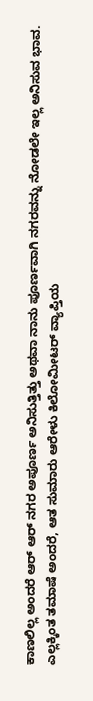ಕಾಣಲಿಲ್ಲ ಅಂದರೆ ಆರ್ ಆರ್ ನಗರ ಅಪೂರ್ಣ ಅನಿಸುತ್ತಿತ್ತು ಅಥವಾ ನಾನು ಪೂರ್ಣವಾಗಿ ನಗರವನ್ನು ನೋಡಲೇ ಇಲ್ಲ ಅನಿಸುವ ಭಾವ.
ಎಲ್ಲಕ್ಕಿಂತ ತಮಾಷೆ ಅಂದರೆ, ಆತ ಸುಮಾರು ಆರೇಳು ಕಿಲೋಮೀಟರ್ ವ್ಯಾಪ್ತಿಯ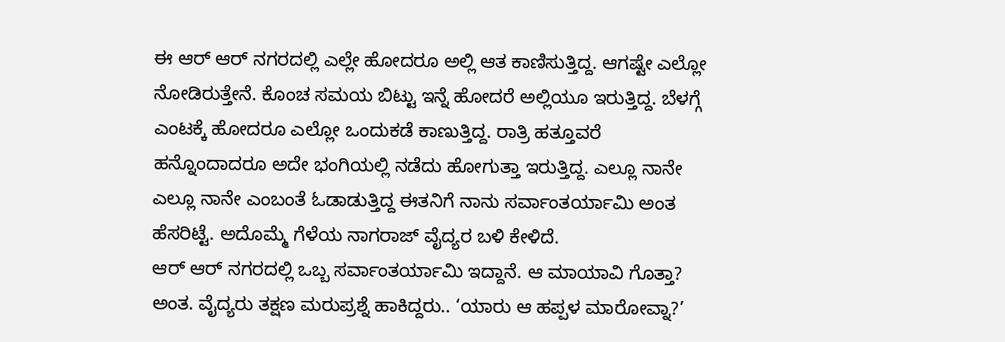ಈ ಆರ್ ಆರ್ ನಗರದಲ್ಲಿ ಎಲ್ಲೇ ಹೋದರೂ ಅಲ್ಲಿ ಆತ ಕಾಣಿಸುತ್ತಿದ್ದ. ಆಗಷ್ಟೇ ಎಲ್ಲೋ ನೋಡಿರುತ್ತೇನೆ. ಕೊಂಚ ಸಮಯ ಬಿಟ್ಟು ಇನ್ನೆ ಹೋದರೆ ಅಲ್ಲಿಯೂ ಇರುತ್ತಿದ್ದ. ಬೆಳಗ್ಗೆ ಎಂಟಕ್ಕೆ ಹೋದರೂ ಎಲ್ಲೋ ಒಂದುಕಡೆ ಕಾಣುತ್ತಿದ್ದ. ರಾತ್ರಿ ಹತ್ತೂವರೆ ಹನ್ನೊಂದಾದರೂ ಅದೇ ಭಂಗಿಯಲ್ಲಿ ನಡೆದು ಹೋಗುತ್ತಾ ಇರುತ್ತಿದ್ದ. ಎಲ್ಲೂ ನಾನೇ ಎಲ್ಲೂ ನಾನೇ ಎಂಬಂತೆ ಓಡಾಡುತ್ತಿದ್ದ ಈತನಿಗೆ ನಾನು ಸರ್ವಾಂತರ್ಯಾಮಿ ಅಂತ ಹೆಸರಿಟ್ಟೆ. ಅದೊಮ್ಮೆ ಗೆಳೆಯ ನಾಗರಾಜ್ ವೈದ್ಯರ ಬಳಿ ಕೇಳಿದೆ.
ಆರ್ ಆರ್ ನಗರದಲ್ಲಿ ಒಬ್ಬ ಸರ್ವಾಂತರ್ಯಾಮಿ ಇದ್ದಾನೆ. ಆ ಮಾಯಾವಿ ಗೊತ್ತಾ? ಅಂತ. ವೈದ್ಯರು ತಕ್ಷಣ ಮರುಪ್ರಶ್ನೆ ಹಾಕಿದ್ದರು.. ‘ಯಾರು ಆ ಹಪ್ಪಳ ಮಾರೋವ್ನಾ?’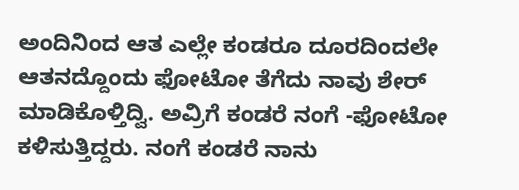ಅಂದಿನಿಂದ ಆತ ಎಲ್ಲೇ ಕಂಡರೂ ದೂರದಿಂದಲೇ ಆತನದ್ದೊಂದು ಫೋಟೋ ತೆಗೆದು ನಾವು ಶೇರ್ ಮಾಡಿಕೊಳ್ತಿದ್ವಿ. ಅವ್ರಿಗೆ ಕಂಡರೆ ನಂಗೆ -ಫೋಟೋ ಕಳಿಸುತ್ತಿದ್ದರು. ನಂಗೆ ಕಂಡರೆ ನಾನು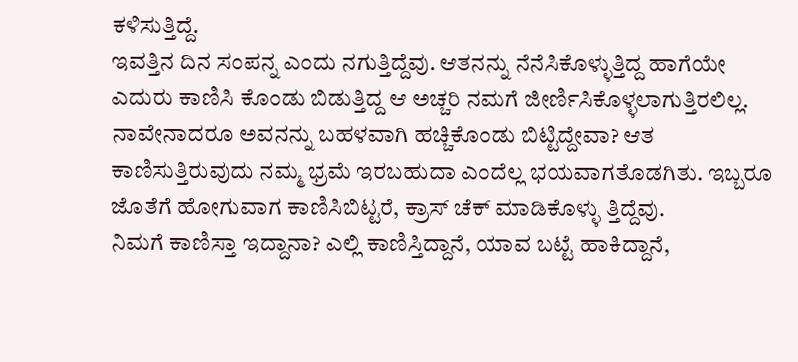ಕಳಿಸುತ್ತಿದ್ದೆ.
ಇವತ್ತಿನ ದಿನ ಸಂಪನ್ನ ಎಂದು ನಗುತ್ತಿದ್ದೆವು. ಆತನನ್ನು ನೆನೆಸಿಕೊಳ್ಳುತ್ತಿದ್ದ ಹಾಗೆಯೇ ಎದುರು ಕಾಣಿಸಿ ಕೊಂಡು ಬಿಡುತ್ತಿದ್ದ ಆ ಅಚ್ಚರಿ ನಮಗೆ ಜೀರ್ಣಿಸಿಕೊಳ್ಳಲಾಗುತ್ತಿರಲಿಲ್ಲ. ನಾವೇನಾದರೂ ಅವನನ್ನು ಬಹಳವಾಗಿ ಹಚ್ಚಿಕೊಂಡು ಬಿಟ್ಟಿದ್ದೇವಾ? ಆತ ಕಾಣಿಸುತ್ತಿರುವುದು ನಮ್ಮ ಭ್ರಮೆ ಇರಬಹುದಾ ಎಂದೆಲ್ಲ ಭಯವಾಗತೊಡಗಿತು. ಇಬ್ಬರೂ ಜೊತೆಗೆ ಹೋಗುವಾಗ ಕಾಣಿಸಿಬಿಟ್ಟರೆ, ಕ್ರಾಸ್ ಚೆಕ್ ಮಾಡಿಕೊಳ್ಳು ತ್ತಿದ್ದೆವು.
ನಿಮಗೆ ಕಾಣಿಸ್ತಾ ಇದ್ದಾನಾ? ಎಲ್ಲಿ ಕಾಣಿಸ್ತಿದ್ದಾನೆ, ಯಾವ ಬಟ್ಟೆ ಹಾಕಿದ್ದಾನೆ,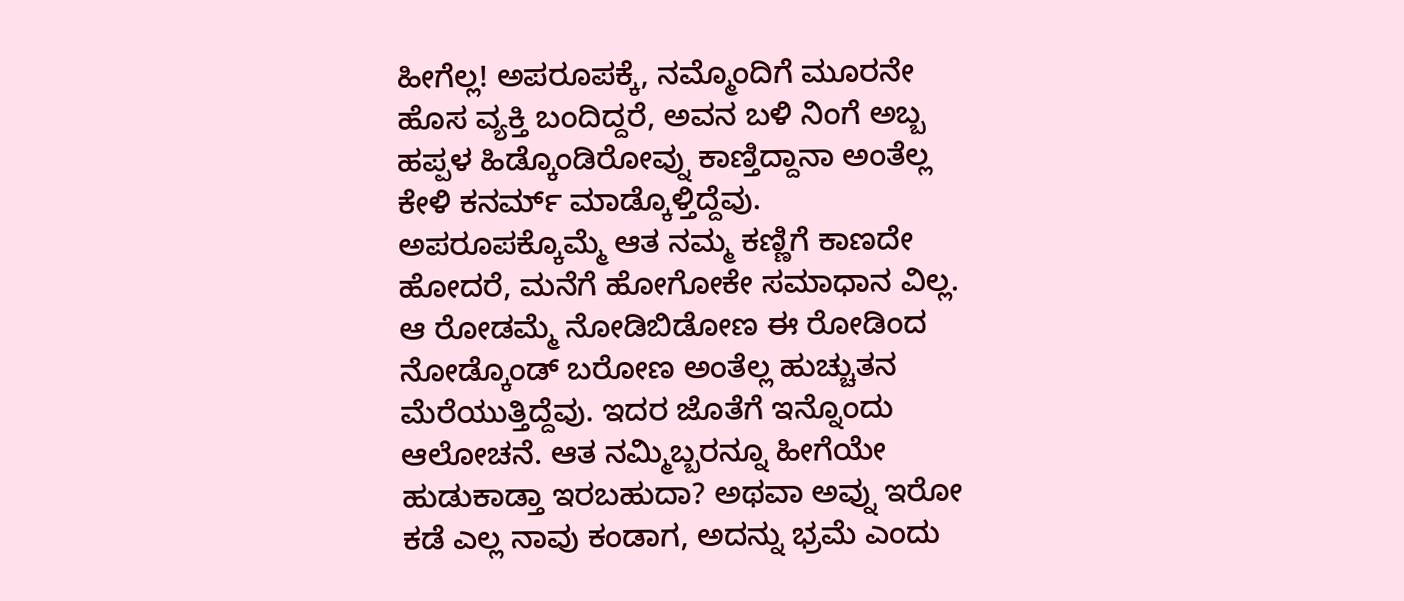ಹೀಗೆಲ್ಲ! ಅಪರೂಪಕ್ಕೆ, ನಮ್ಮೊಂದಿಗೆ ಮೂರನೇ ಹೊಸ ವ್ಯಕ್ತಿ ಬಂದಿದ್ದರೆ, ಅವನ ಬಳಿ ನಿಂಗೆ ಅಬ್ಬ ಹಪ್ಪಳ ಹಿಡ್ಕೊಂಡಿರೋವ್ನು ಕಾಣ್ತಿದ್ದಾನಾ ಅಂತೆಲ್ಲ ಕೇಳಿ ಕನರ್ಮ್ ಮಾಡ್ಕೊಳ್ತಿದ್ದೆವು.
ಅಪರೂಪಕ್ಕೊಮ್ಮೆ ಆತ ನಮ್ಮ ಕಣ್ಣಿಗೆ ಕಾಣದೇ ಹೋದರೆ, ಮನೆಗೆ ಹೋಗೋಕೇ ಸಮಾಧಾನ ವಿಲ್ಲ. ಆ ರೋಡಮ್ಮೆ ನೋಡಿಬಿಡೋಣ ಈ ರೋಡಿಂದ ನೋಡ್ಕೊಂಡ್ ಬರೋಣ ಅಂತೆಲ್ಲ ಹುಚ್ಚುತನ ಮೆರೆಯುತ್ತಿದ್ದೆವು. ಇದರ ಜೊತೆಗೆ ಇನ್ನೊಂದು ಆಲೋಚನೆ. ಆತ ನಮ್ಮಿಬ್ಬರನ್ನೂ ಹೀಗೆಯೇ ಹುಡುಕಾಡ್ತಾ ಇರಬಹುದಾ? ಅಥವಾ ಅವ್ನು ಇರೋ ಕಡೆ ಎಲ್ಲ ನಾವು ಕಂಡಾಗ, ಅದನ್ನು ಭ್ರಮೆ ಎಂದು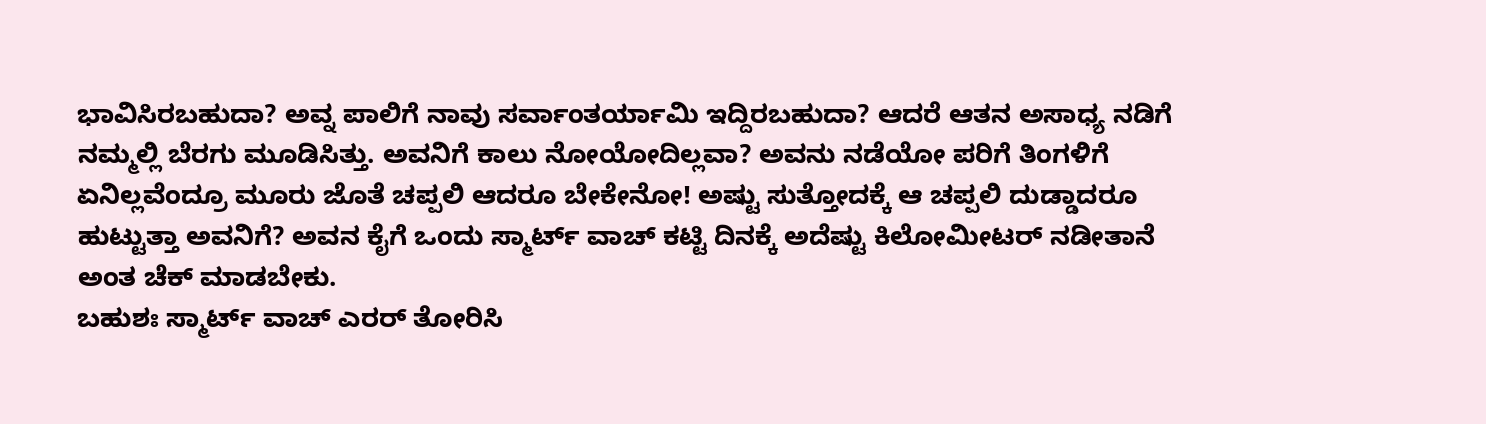ಭಾವಿಸಿರಬಹುದಾ? ಅವ್ನ ಪಾಲಿಗೆ ನಾವು ಸರ್ವಾಂತರ್ಯಾಮಿ ಇದ್ದಿರಬಹುದಾ? ಆದರೆ ಆತನ ಅಸಾಧ್ಯ ನಡಿಗೆ ನಮ್ಮಲ್ಲಿ ಬೆರಗು ಮೂಡಿಸಿತ್ತು. ಅವನಿಗೆ ಕಾಲು ನೋಯೋದಿಲ್ಲವಾ? ಅವನು ನಡೆಯೋ ಪರಿಗೆ ತಿಂಗಳಿಗೆ ಏನಿಲ್ಲವೆಂದ್ರೂ ಮೂರು ಜೊತೆ ಚಪ್ಪಲಿ ಆದರೂ ಬೇಕೇನೋ! ಅಷ್ಟು ಸುತ್ತೋದಕ್ಕೆ ಆ ಚಪ್ಪಲಿ ದುಡ್ಡಾದರೂ ಹುಟ್ಟುತ್ತಾ ಅವನಿಗೆ? ಅವನ ಕೈಗೆ ಒಂದು ಸ್ಮಾರ್ಟ್ ವಾಚ್ ಕಟ್ಟಿ ದಿನಕ್ಕೆ ಅದೆಷ್ಟು ಕಿಲೋಮೀಟರ್ ನಡೀತಾನೆ ಅಂತ ಚೆಕ್ ಮಾಡಬೇಕು.
ಬಹುಶಃ ಸ್ಮಾರ್ಟ್ ವಾಚ್ ಎರರ್ ತೋರಿಸಿ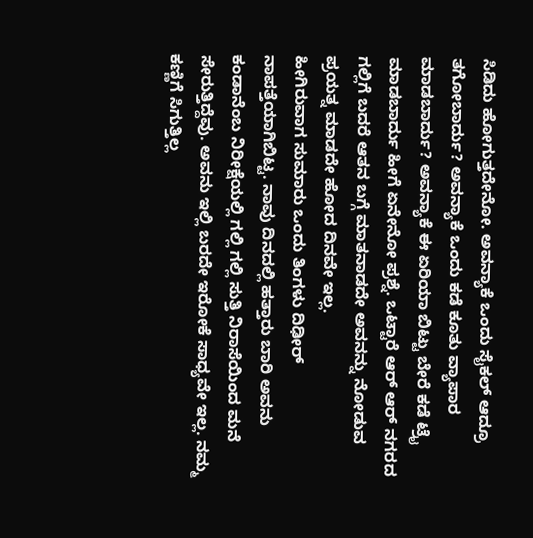ಸಿಡಿದು ಹೋಗುತ್ತದೇನೋ. ಅವನ್ಯಾಕೆ ಒಂದು ಸೈಕಲ್ ಆದ್ರೂ ತಗೋಬಾರ್ದು? ಅವನ್ಯಾಕೆ ಒಂದು ಕಡೆ ಕೂತು ವ್ಯಾಪಾರ ಮಾಡಬಾರ್ದು? ಅವನ್ಯಾಕೆ ಈ ಏರಿಯಾ ಬಿಟ್ಟು ಬೇರೆ ಕಡೆ ಟ್ರೈ ಮಾಡಬಾರ್ದು ಹೀಗೆ ಏನೇನೋ ಪ್ರಶ್ನೆ. ಒಟ್ಟಾರೆ ಆರ್ ಆರ್ ನಗರದ ಗಲ್ಲಿಗೆ ಬದರೆ ಆತನ ಬಗ್ಗೆ ಮಾತನಾಡದೇ ಅವನನ್ನು ನೋಡುವ ಪ್ರಯತ್ನ ಮಾಡದೇ ಹೋದ ದಿನವೇ ಇಲ್ಲ.
ಹೀಗಿರುವಾಗ ಸುಮಾರು ಒಂದು ತಿಂಗಳು ದಿಢೀರ್ ನಾಪತ್ತೆಯಾಗಿಬಿಟ್ಟ. ನಾವು ದಿನದಲ್ಲಿ ಹತ್ತಾರು ಬಾರಿ ಅವನು ಕಂಡಾನೆಂಬ ನಿರೀಕ್ಷೆಯಲ್ಲಿ ಗಲ್ಲಿ ಗಲ್ಲಿ ಸುತ್ತಿ ನಿರಾಸೆಯಿಂದ ಮನೆ ಸೇರುತ್ತಿದ್ದೆವು. ಅವನು ಇಲ್ಲಿ ಬರದೇ ಇರೋಕೆ ಸಾಧ್ಯವೇ ಇಲ್ಲ. ನಮ್ಮ ಕಣ್ಣಿಗೆ ಸಿಗುತ್ತಿಲ್ಲ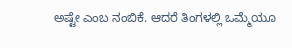ಅಷ್ಟೇ ಎಂಬ ನಂಬಿಕೆ. ಆದರೆ ತಿಂಗಳಲ್ಲಿ ಒಮ್ಮೆಯೂ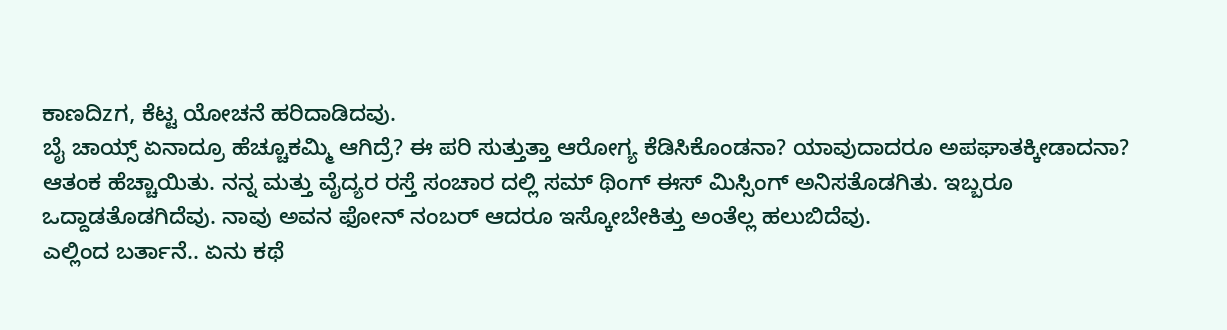ಕಾಣದಿzಗ, ಕೆಟ್ಟ ಯೋಚನೆ ಹರಿದಾಡಿದವು.
ಬೈ ಚಾಯ್ಸ್ ಏನಾದ್ರೂ ಹೆಚ್ಚೂಕಮ್ಮಿ ಆಗಿದ್ರೆ? ಈ ಪರಿ ಸುತ್ತುತ್ತಾ ಆರೋಗ್ಯ ಕೆಡಿಸಿಕೊಂಡನಾ? ಯಾವುದಾದರೂ ಅಪಘಾತಕ್ಕೀಡಾದನಾ? ಆತಂಕ ಹೆಚ್ಚಾಯಿತು. ನನ್ನ ಮತ್ತು ವೈದ್ಯರ ರಸ್ತೆ ಸಂಚಾರ ದಲ್ಲಿ ಸಮ್ ಥಿಂಗ್ ಈಸ್ ಮಿಸ್ಸಿಂಗ್ ಅನಿಸತೊಡಗಿತು. ಇಬ್ಬರೂ ಒದ್ದಾಡತೊಡಗಿದೆವು. ನಾವು ಅವನ ಫೋನ್ ನಂಬರ್ ಆದರೂ ಇಸ್ಕೋಬೇಕಿತ್ತು ಅಂತೆಲ್ಲ ಹಲುಬಿದೆವು.
ಎಲ್ಲಿಂದ ಬರ್ತಾನೆ.. ಏನು ಕಥೆ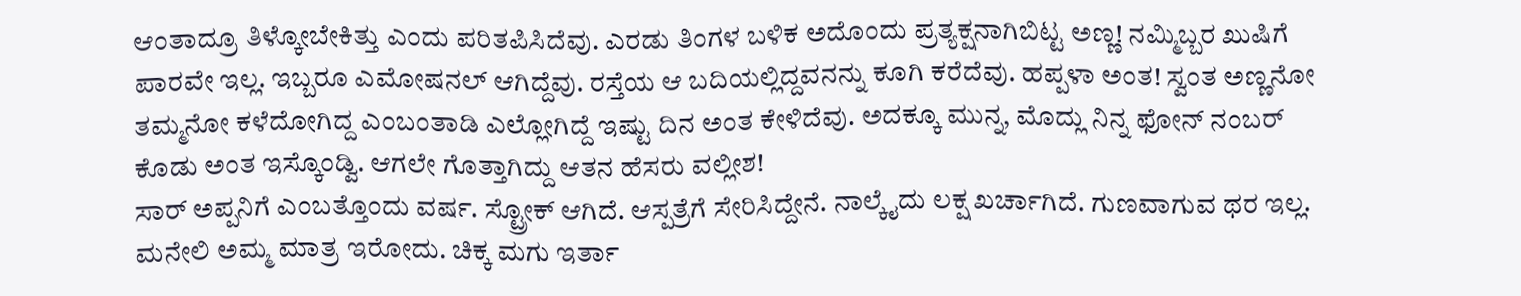ಆಂತಾದ್ರೂ ತಿಳ್ಕೋಬೇಕಿತ್ತು ಎಂದು ಪರಿತಪಿಸಿದೆವು. ಎರಡು ತಿಂಗಳ ಬಳಿಕ ಅದೊಂದು ಪ್ರತ್ಯಕ್ಷನಾಗಿಬಿಟ್ಟ ಅಣ್ಣ! ನಮ್ಮಿಬ್ಬರ ಖುಷಿಗೆ ಪಾರವೇ ಇಲ್ಲ. ಇಬ್ಬರೂ ಎಮೋಷನಲ್ ಆಗಿದ್ದೆವು. ರಸ್ತೆಯ ಆ ಬದಿಯಲ್ಲಿದ್ದವನನ್ನು ಕೂಗಿ ಕರೆದೆವು. ಹಪ್ಪಳಾ ಅಂತ! ಸ್ವಂತ ಅಣ್ಣನೋ ತಮ್ಮನೋ ಕಳೆದೋಗಿದ್ದ ಎಂಬಂತಾಡಿ ಎಲ್ಲೋಗಿದ್ದೆ ಇಷ್ಟು ದಿನ ಅಂತ ಕೇಳಿದೆವು. ಅದಕ್ಕೂ ಮುನ್ನ, ಮೊದ್ಲು ನಿನ್ನ ಫೋನ್ ನಂಬರ್ ಕೊಡು ಅಂತ ಇಸ್ಕೊಂಡ್ವಿ. ಆಗಲೇ ಗೊತ್ತಾಗಿದ್ದು ಆತನ ಹೆಸರು ವಲ್ಲೀಶ!
ಸಾರ್ ಅಪ್ಪನಿಗೆ ಎಂಬತ್ತೊಂದು ವರ್ಷ. ಸ್ಟ್ರೋಕ್ ಆಗಿದೆ. ಆಸ್ಪತ್ರೆಗೆ ಸೇರಿಸಿದ್ದೇನೆ. ನಾಲ್ಕೈದು ಲಕ್ಷ ಖರ್ಚಾಗಿದೆ. ಗುಣವಾಗುವ ಥರ ಇಲ್ಲ. ಮನೇಲಿ ಅಮ್ಮ ಮಾತ್ರ ಇರೋದು. ಚಿಕ್ಕ ಮಗು ಇರ್ತಾ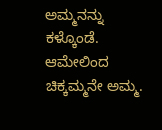ಅಮ್ಮನನ್ನು ಕಳ್ಕೊಂಡೆ. ಆಮೇಲಿಂದ ಚಿಕ್ಕಮ್ಮನೇ ಅಮ್ಮ.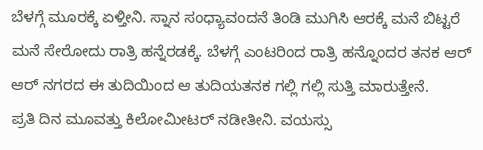ಬೆಳಗ್ಗೆ ಮೂರಕ್ಕೆ ಏಳ್ತೀನಿ. ಸ್ನಾನ ಸಂಧ್ಯಾವಂದನೆ ತಿಂಡಿ ಮುಗಿಸಿ ಆರಕ್ಕೆ ಮನೆ ಬಿಟ್ಟರೆ ಮನೆ ಸೇರೋದು ರಾತ್ರಿ ಹನ್ನೆರಡಕ್ಕೆ. ಬೆಳಗ್ಗೆ ಎಂಟರಿಂದ ರಾತ್ರಿ ಹನ್ನೊಂದರ ತನಕ ಆರ್ ಆರ್ ನಗರದ ಈ ತುದಿಯಿಂದ ಆ ತುದಿಯತನಕ ಗಲ್ಲಿ ಗಲ್ಲಿ ಸುತ್ತಿ ಮಾರುತ್ತೇನೆ.
ಪ್ರತಿ ದಿನ ಮೂವತ್ತು ಕಿಲೋಮೀಟರ್ ನಡೀತೀನಿ. ವಯಸ್ಸು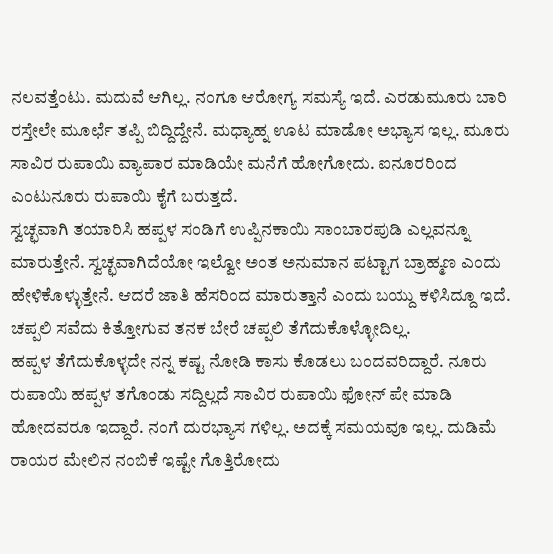ನಲವತ್ತೆಂಟು. ಮದುವೆ ಆಗಿಲ್ಲ. ನಂಗೂ ಆರೋಗ್ಯ ಸಮಸ್ಯೆ ಇದೆ. ಎರಡುಮೂರು ಬಾರಿ ರಸ್ತೇಲೇ ಮೂರ್ಛೆ ತಪ್ಪಿ ಬಿದ್ದಿದ್ದೇನೆ. ಮಧ್ಯಾಹ್ನ ಊಟ ಮಾಡೋ ಅಭ್ಯಾಸ ಇಲ್ಲ. ಮೂರು ಸಾವಿರ ರುಪಾಯಿ ವ್ಯಾಪಾರ ಮಾಡಿಯೇ ಮನೆಗೆ ಹೋಗೋದು. ಐನೂರರಿಂದ ಎಂಟುನೂರು ರುಪಾಯಿ ಕೈಗೆ ಬರುತ್ತದೆ.
ಸ್ವಚ್ಛವಾಗಿ ತಯಾರಿಸಿ ಹಪ್ಪಳ ಸಂಡಿಗೆ ಉಪ್ಪಿನಕಾಯಿ ಸಾಂಬಾರಪುಡಿ ಎಲ್ಲವನ್ನೂ ಮಾರುತ್ತೇನೆ. ಸ್ವಚ್ಛವಾಗಿದೆಯೋ ಇಲ್ವೋ ಅಂತ ಅನುಮಾನ ಪಟ್ಟಾಗ ಬ್ರಾಹ್ಮಣ ಎಂದು ಹೇಳಿಕೊಳ್ಳುತ್ತೇನೆ. ಆದರೆ ಜಾತಿ ಹೆಸರಿಂದ ಮಾರುತ್ತಾನೆ ಎಂದು ಬಯ್ದು ಕಳಿಸಿದ್ದೂ ಇದೆ. ಚಪ್ಪಲಿ ಸವೆದು ಕಿತ್ತೋಗುವ ತನಕ ಬೇರೆ ಚಪ್ಪಲಿ ತೆಗೆದುಕೊಳ್ಳೋದಿಲ್ಲ.
ಹಪ್ಪಳ ತೆಗೆದುಕೊಳ್ಳದೇ ನನ್ನ ಕಷ್ಟ ನೋಡಿ ಕಾಸು ಕೊಡಲು ಬಂದವರಿದ್ದಾರೆ. ನೂರು ರುಪಾಯಿ ಹಪ್ಪಳ ತಗೊಂಡು ಸದ್ದಿಲ್ಲದೆ ಸಾವಿರ ರುಪಾಯಿ ಫೋನ್ ಪೇ ಮಾಡಿ ಹೋದವರೂ ಇದ್ದಾರೆ. ನಂಗೆ ದುರಭ್ಯಾಸ ಗಳಿಲ್ಲ. ಅದಕ್ಕೆ ಸಮಯವೂ ಇಲ್ಲ. ದುಡಿಮೆ ರಾಯರ ಮೇಲಿನ ನಂಬಿಕೆ ಇಷ್ಟೇ ಗೊತ್ತಿರೋದು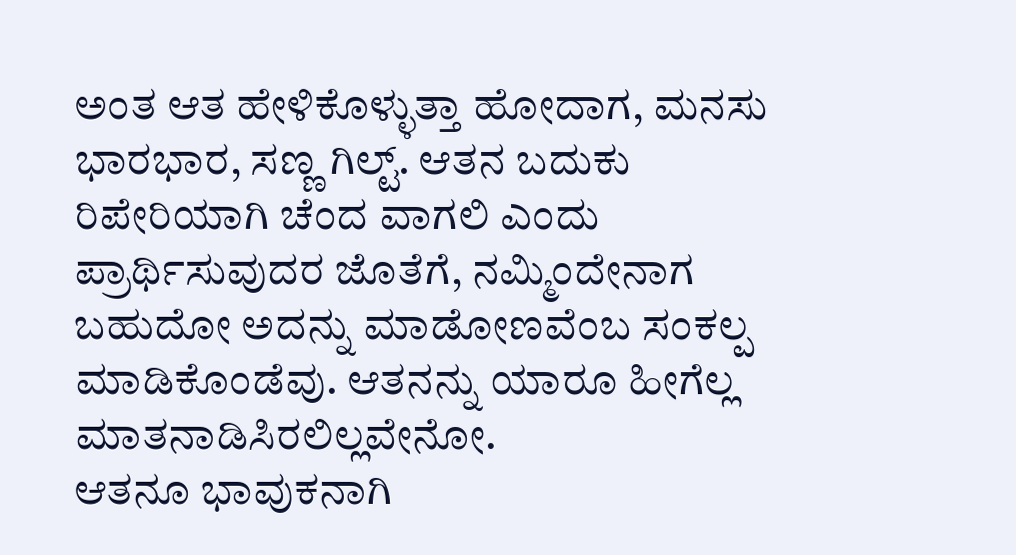ಅಂತ ಆತ ಹೇಳಿಕೊಳ್ಳುತ್ತಾ ಹೋದಾಗ, ಮನಸು ಭಾರಭಾರ, ಸಣ್ಣ ಗಿಲ್ಟ್. ಆತನ ಬದುಕು ರಿಪೇರಿಯಾಗಿ ಚೆಂದ ವಾಗಲಿ ಎಂದು ಪ್ರಾರ್ಥಿಸುವುದರ ಜೊತೆಗೆ, ನಮ್ಮಿಂದೇನಾಗ ಬಹುದೋ ಅದನ್ನು ಮಾಡೋಣವೆಂಬ ಸಂಕಲ್ಪ ಮಾಡಿಕೊಂಡೆವು. ಆತನನ್ನು ಯಾರೂ ಹೀಗೆಲ್ಲ ಮಾತನಾಡಿಸಿರಲಿಲ್ಲವೇನೋ.
ಆತನೂ ಭಾವುಕನಾಗಿ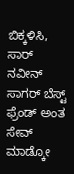ಬಿಕ್ಕಳಿಸಿ, ಸಾರ್ ನವೀನ್ ಸಾಗರ್ ಬೆಸ್ಟ್ ಫ್ರೆಂಡ್ ಅಂತ ಸೇವ್ ಮಾಡ್ಕೋ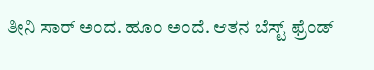ತೀನಿ ಸಾರ್ ಅಂದ. ಹೂಂ ಅಂದೆ. ಆತನ ಬೆಸ್ಟ್ ಫ್ರೆಂಡ್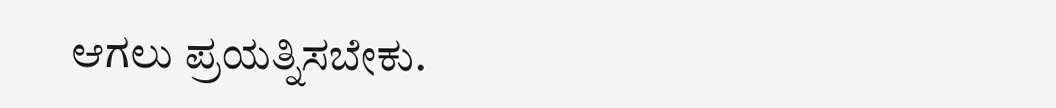ಆಗಲು ಪ್ರಯತ್ನಿಸಬೇಕು.